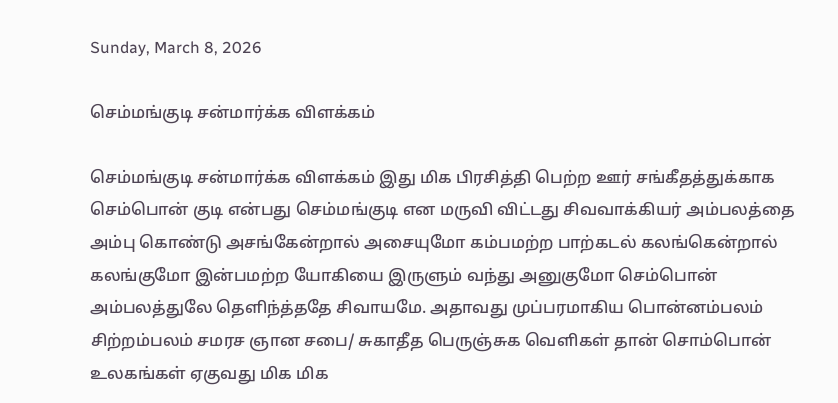Sunday, March 8, 2026

செம்மங்குடி சன்மார்க்க விளக்கம்

செம்மங்குடி சன்மார்க்க விளக்கம் இது மிக பிரசித்தி பெற்ற ஊர் சங்கீதத்துக்காக செம்பொன் குடி என்பது செம்மங்குடி என மருவி விட்டது சிவவாக்கியர் அம்பலத்தை அம்பு கொண்டு அசங்கேன்றால் அசையுமோ கம்பமற்ற பாற்கடல் கலங்கென்றால் கலங்குமோ இன்பமற்ற யோகியை இருளும் வந்து அனுகுமோ செம்பொன் அம்பலத்துலே தெளிந்த்ததே சிவாயமே. அதாவது முப்பரமாகிய பொன்னம்பலம் சிற்றம்பலம் சமரச ஞான சபை/ சுகாதீத பெருஞ்சுக வெளிகள் தான் சொம்பொன் உலகங்கள் ஏகுவது மிக மிக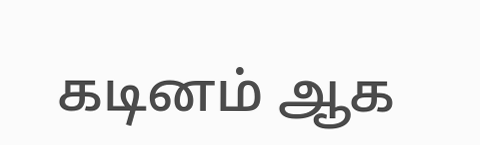கடினம் ஆக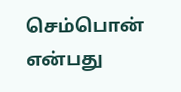செம்பொன் என்பது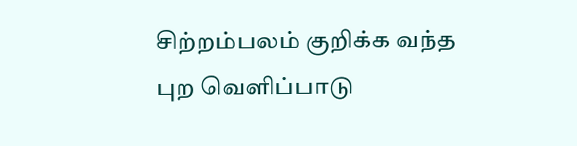சிற்றம்பலம் குறிக்க வந்த புற வெளிப்பாடு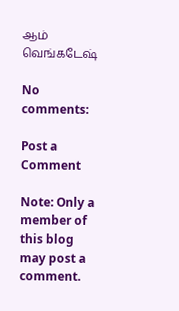ஆம் வெங்கடேஷ்

No comments:

Post a Comment

Note: Only a member of this blog may post a comment.